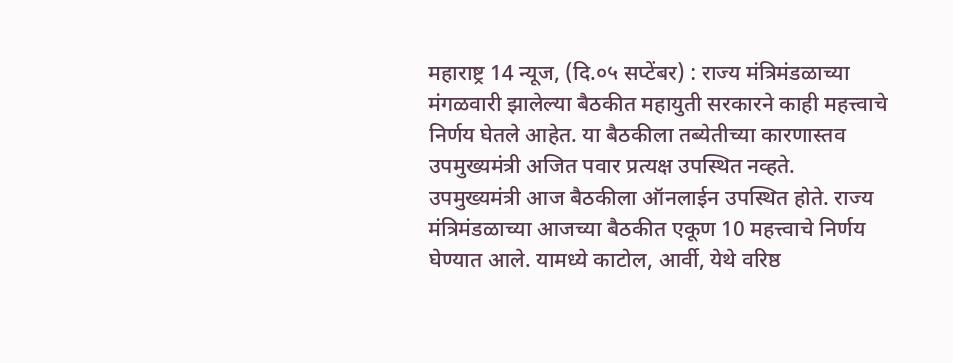महाराष्ट्र 14 न्यूज, (दि.०५ सप्टेंबर) : राज्य मंत्रिमंडळाच्या मंगळवारी झालेल्या बैठकीत महायुती सरकारने काही महत्त्वाचे निर्णय घेतले आहेत. या बैठकीला तब्येतीच्या कारणास्तव उपमुख्यमंत्री अजित पवार प्रत्यक्ष उपस्थित नव्हते.
उपमुख्यमंत्री आज बैठकीला ऑनलाईन उपस्थित होते. राज्य मंत्रिमंडळाच्या आजच्या बैठकीत एकूण 10 महत्त्वाचे निर्णय घेण्यात आले. यामध्ये काटोल, आर्वी, येथे वरिष्ठ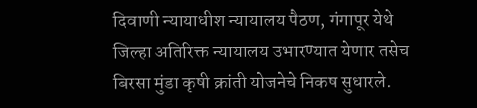दिवाणी न्यायाधीश न्यायालय पैठण, गंगापूर येथे जिल्हा अतिरिक्त न्यायालय उभारण्यात येणार तसेच बिरसा मुंडा कृषी क्रांती योजनेचे निकष सुधारले.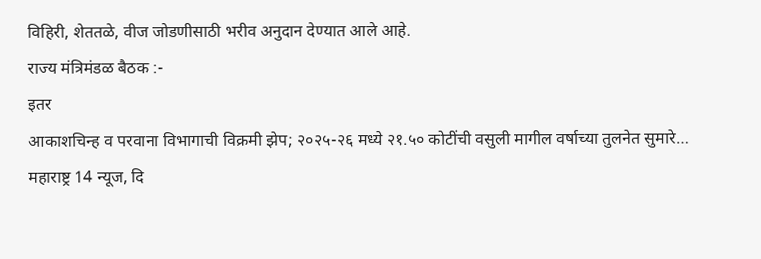विहिरी, शेततळे, वीज जोडणीसाठी भरीव अनुदान देण्यात आले आहे.
राज्य मंत्रिमंडळ बैठक :-
इतर
आकाशचिन्ह व परवाना विभागाची विक्रमी झेप; २०२५-२६ मध्ये २१.५० कोटींची वसुली मागील वर्षाच्या तुलनेत सुमारे…
महाराष्ट्र 14 न्यूज, दि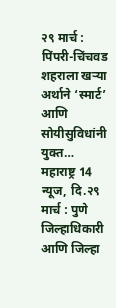२९ मार्च : पिंपरी-चिंचवड शहराला खऱ्या अर्थाने ‘स्मार्ट’ आणि सोयीसुविधांनी युक्त…
महाराष्ट्र 14 न्यूज, दि.२९ मार्च : पुणे जिल्हाधिकारी आणि जिल्हा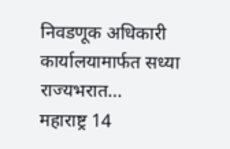निवडणूक अधिकारी कार्यालयामार्फत सध्या राज्यभरात…
महाराष्ट्र 14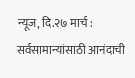न्यूज, दि.२७ मार्च : सर्वसामान्यांसाठी आनंदाची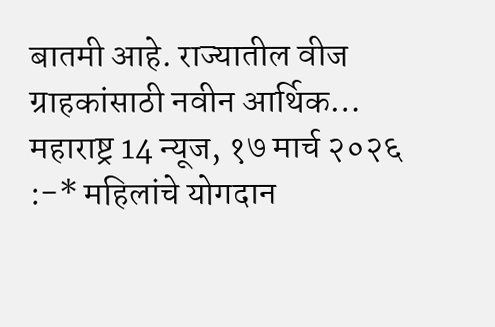बातमी आहे. राज्यातील वीज ग्राहकांसाठी नवीन आर्थिक…
महाराष्ट्र 14 न्यूज, १७ मार्च २०२६ :-* महिलांचे योगदान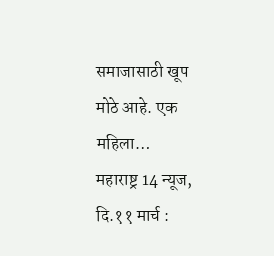समाजासाठी खूप मोठे आहे. एक महिला…
महाराष्ट्र 14 न्यूज, दि.११ मार्च :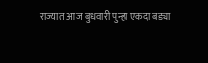राज्यात आज बुधवारी पुन्हा एकदा बड्या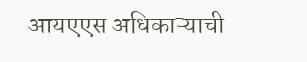आयएएस अधिकाऱ्याची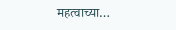महत्वाच्या…